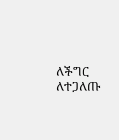ለችግር ለተጋለጡ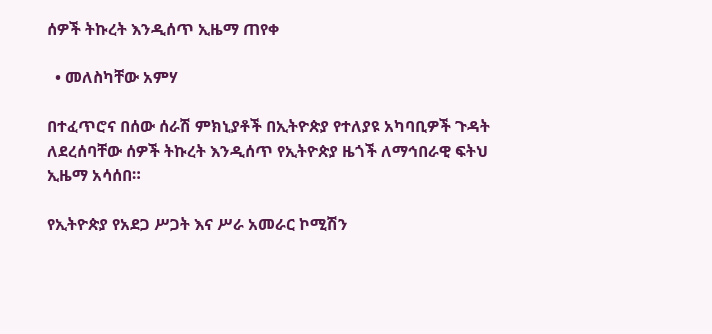ሰዎች ትኩረት እንዲሰጥ ኢዜማ ጠየቀ

  • መለስካቸው አምሃ

በተፈጥሮና በሰው ሰራሽ ምክኒያቶች በኢትዮጵያ የተለያዩ አካባቢዎች ጉዳት ለደረሰባቸው ሰዎች ትኩረት እንዲሰጥ የኢትዮጵያ ዜጎች ለማኅበራዊ ፍትህ ኢዜማ አሳሰበ።

የኢትዮጵያ የአደጋ ሥጋት እና ሥራ አመራር ኮሚሽን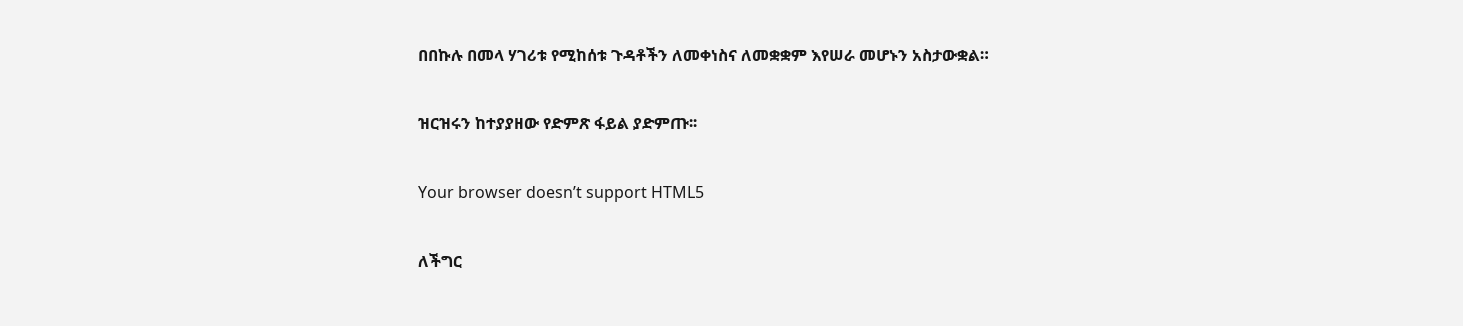በበኩሉ በመላ ሃገሪቱ የሚከሰቱ ጉዳቶችን ለመቀነስና ለመቋቋም እየሠራ መሆኑን አስታውቋል።

ዝርዝሩን ከተያያዘው የድምጽ ፋይል ያድምጡ፡፡

Your browser doesn’t support HTML5

ለችግር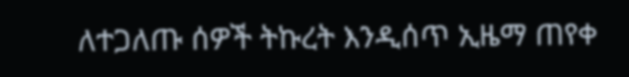ለተጋለጡ ሰዎች ትኩረት እንዲሰጥ ኢዜማ ጠየቀ